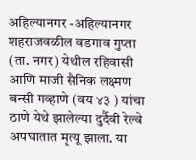अहिल्यानगर -अहिल्यानगर शहराजवळील वडगाव गुप्ता (ता. नगर) येथील रहिवासी आणि माजी सैनिक लक्ष्मण बन्सी गव्हाणे (वय ४३ ) यांचा ठाणे येथे झालेल्या दुर्दैवी रेल्वे अपघातात मृत्यू झाला. या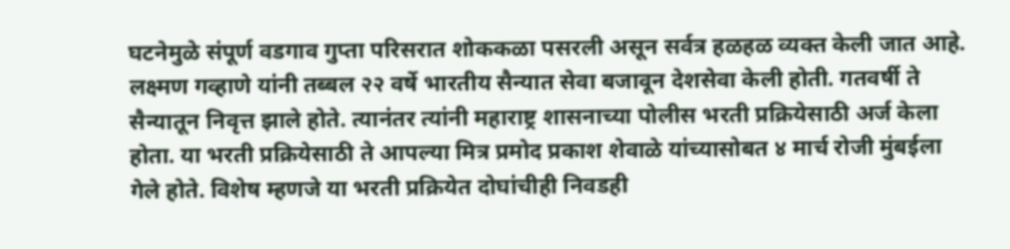घटनेमुळे संपूर्ण वडगाव गुप्ता परिसरात शोककळा पसरली असून सर्वत्र हळहळ व्यक्त केली जात आहे.
लक्ष्मण गव्हाणे यांनी तब्बल २२ वर्षे भारतीय सैन्यात सेवा बजावून देशसेवा केली होती. गतवर्षी ते सैन्यातून निवृत्त झाले होते. त्यानंतर त्यांनी महाराष्ट्र शासनाच्या पोलीस भरती प्रक्रियेसाठी अर्ज केला होता. या भरती प्रक्रियेसाठी ते आपल्या मित्र प्रमोद प्रकाश शेवाळे यांच्यासोबत ४ मार्च रोजी मुंबईला गेले होते. विशेष म्हणजे या भरती प्रक्रियेत दोघांचीही निवडही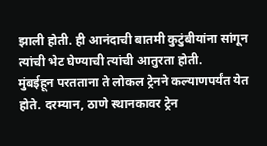झाली होती. ही आनंदाची बातमी कुटुंबीयांना सांगून त्यांची भेट घेण्याची त्यांची आतुरता होती.
मुंबईहून परतताना ते लोकल ट्रेनने कल्याणपर्यंत येत होते. दरम्यान, ठाणे स्थानकावर ट्रेन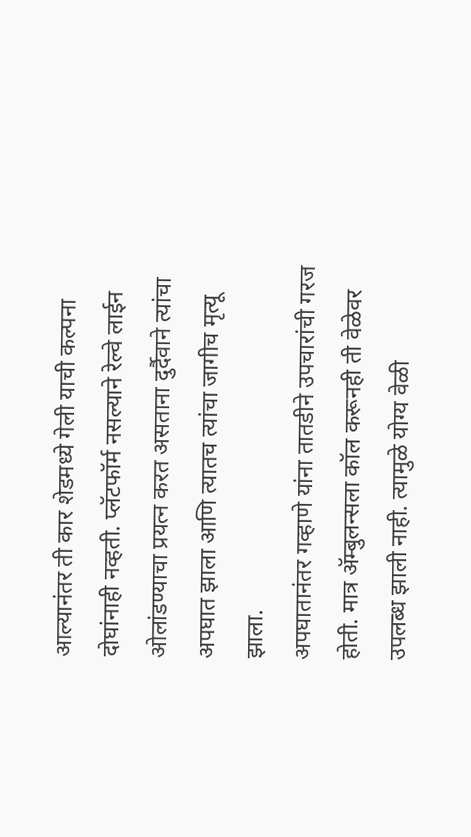आल्यानंतर ती कार शेडमध्ये गेली याची कल्पना दोघांनाही नव्हती. प्लॅटफॉर्म नसल्याने रेल्वे लाईन ओलांडण्याचा प्रयत्न करत असताना दुर्दैवाने त्यांचा अपघात झाला आणि त्यातच त्यांचा जागीच मृत्यू झाला.
अपघातानंतर गव्हाणे यांना तातडीने उपचारांची गरज होती. मात्र ॲम्बुलन्सला कॉल करूनही ती वेळेवर उपलब्ध झाली नाही. त्यामुळे योग्य वेळी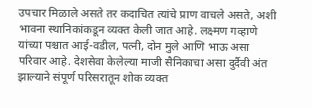उपचार मिळाले असते तर कदाचित त्यांचे प्राण वाचले असते, अशी भावना स्थानिकांकडून व्यक्त केली जात आहे. लक्ष्मण गव्हाणे यांच्या पश्चात आई-वडील, पत्नी, दोन मुले आणि भाऊ असा परिवार आहे. देशसेवा केलेल्या माजी सैनिकाचा असा दुर्दैवी अंत झाल्याने संपूर्ण परिसरातून शोक व्यक्त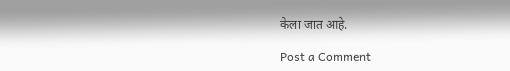केला जात आहे.

Post a Comment